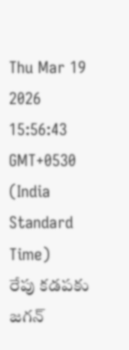Thu Mar 19 2026 15:56:43 GMT+0530 (India Standard Time)
రేపు కడపకు జగన్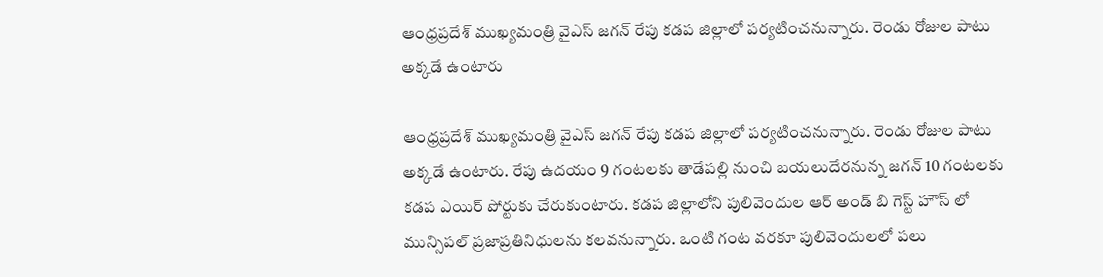ఆంధ్రప్రదేశ్ ముఖ్యమంత్రి వైఎస్ జగన్ రేపు కడప జిల్లాలో పర్యటించనున్నారు. రెండు రోజుల పాటు అక్కడే ఉంటారు

ఆంధ్రప్రదేశ్ ముఖ్యమంత్రి వైఎస్ జగన్ రేపు కడప జిల్లాలో పర్యటించనున్నారు. రెండు రోజుల పాటు అక్కడే ఉంటారు. రేపు ఉదయం 9 గంటలకు తాడేపల్లి నుంచి బయలుదేరనున్న జగన్ 10 గంటలకు కడప ఎయిర్ పోర్టుకు చేరుకుంటారు. కడప జిల్లాలోని పులివెందుల ఆర్ అండ్ బి గెస్ట్ హౌస్ లో మున్సిపల్ ప్రజాప్రతినిధులను కలవనున్నారు. ఒంటి గంట వరకూ పులివెందులలో పలు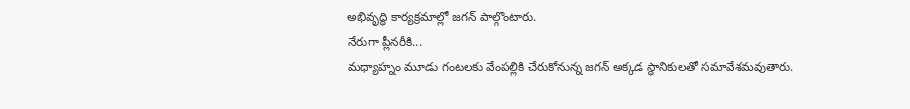అభివృద్ధి కార్యక్రమాల్లో జగన్ పాల్గొంటారు.
నేరుగా ప్లీనరీకి...
మధ్యాహ్నం మూడు గంటలకు వేంపల్లికి చేరుకోనున్న జగన్ అక్కడ స్థానికులతో సమావేశమవుతారు.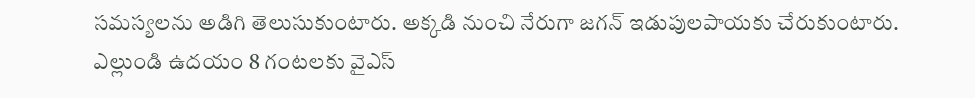సమస్యలను అడిగి తెలుసుకుంటారు. అక్కడి నుంచి నేరుగా జగన్ ఇడుపులపాయకు చేరుకుంటారు. ఎల్లుండి ఉదయం 8 గంటలకు వైఎస్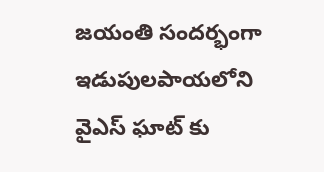జయంతి సందర్భంగా ఇడుపులపాయలోని వైఎస్ ఘాట్ కు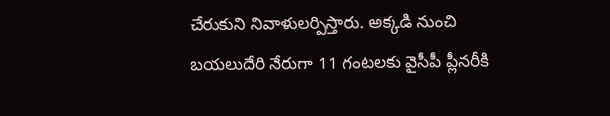చేరుకుని నివాళులర్పిస్తారు. అక్కడి నుంచి బయలుదేరి నేరుగా 11 గంటలకు వైసీపీ ప్లీనరీకి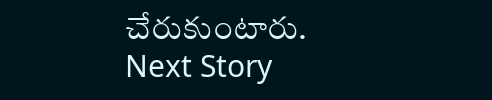చేరుకుంటారు.
Next Story